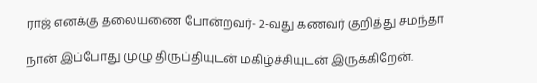ராஜ் எனக்கு தலையணை போன்றவர்- 2-வது கணவர் குறித்து சமந்தா

நான் இப்போது முழு திருப்தியுடன் மகிழ்ச்சியுடன் இருக்கிறேன்.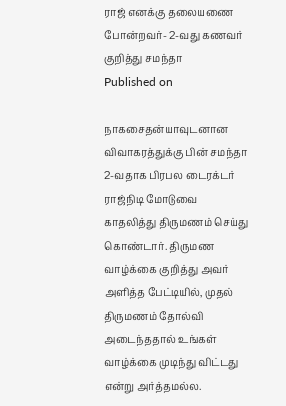ராஜ் எனக்கு தலையணை போன்றவர்- 2-வது கணவர் குறித்து சமந்தா
Published on

நாகசைதன்யாவுடனான விவாகரத்துக்கு பின் சமந்தா 2-வதாக பிரபல டைரக்டர் ராஜ்நிடி மோடுவை காதலித்து திருமணம் செய்து கொண்டார். திருமண வாழ்க்கை குறித்து அவர் அளித்த பேட்டியில், முதல் திருமணம் தோல்வி அடைந்ததால் உங்கள் வாழ்க்கை முடிந்து விட்டது என்று அர்த்தமல்ல.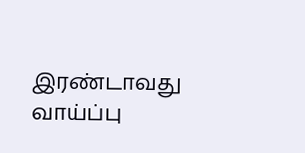இரண்டாவது வாய்ப்பு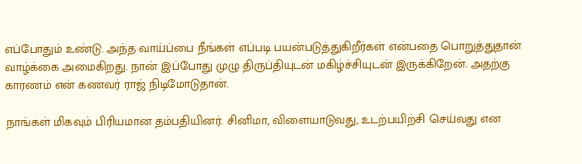எப்போதும் உண்டு. அந்த வாய்ப்பை நீங்கள் எப்படி பயன்படுத்துகிறீர்கள் என்பதை பொறுத்துதான் வாழ்க்கை அமைகிறது. நான் இப்போது முழு திருப்தியுடன் மகிழ்ச்சியுடன் இருக்கிறேன். அதற்கு காரணம் என் கணவர் ராஜ் நிடிமோடுதான்.

நாங்கள் மிகவும் பிரியமான தம்பதியினர். சினிமா, விளையாடுவது, உடற்பயிற்சி செய்வது என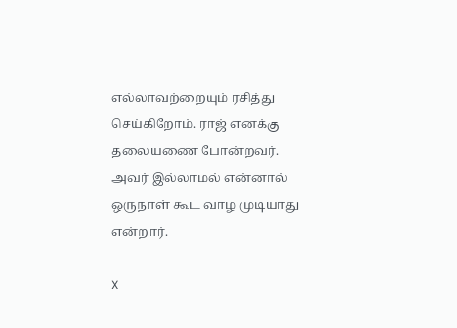எல்லாவற்றையும் ரசித்து செய்கிறோம். ராஜ் எனக்கு தலையணை போன்றவர். அவர் இல்லாமல் என்னால் ஒருநாள் கூட வாழ முடியாது என்றார்.

X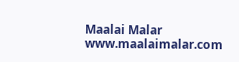Maalai Malar
www.maalaimalar.com